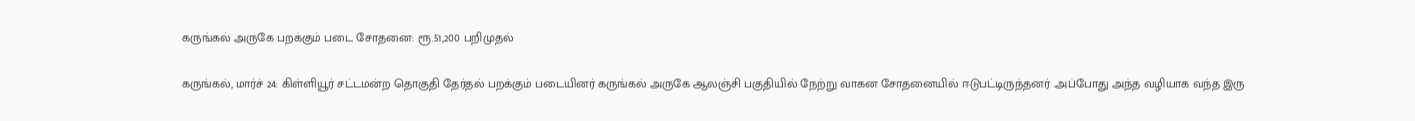கருங்கல் அருகே பறக்கும் படை சோதனை: ரூ.51,200 பறிமுதல்

கருங்கல், மார்ச் 24: கிள்ளியூர் சட்டமன்ற தொகுதி தேர்தல் பறக்கும் படையினர் கருங்கல் அருகே ஆலஞ்சி பகுதியில் நேற்று வாகன சோதனையில் ஈடுபட்டிருந்தனர் .அப்போது அந்த வழியாக வந்த இரு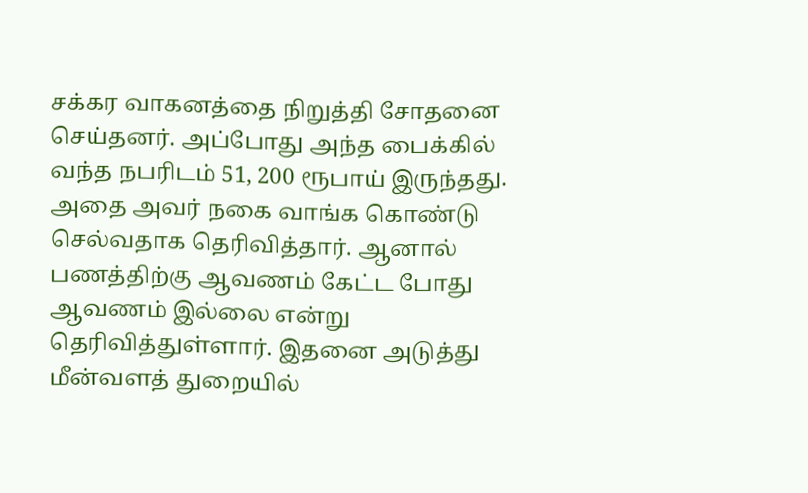சக்கர வாகனத்தை நிறுத்தி சோதனை செய்தனர். அப்போது அந்த பைக்கில் வந்த நபரிடம் 51, 200 ரூபாய் இருந்தது. அதை அவர் நகை வாங்க கொண்டு செல்வதாக தெரிவித்தார். ஆனால் பணத்திற்கு ஆவணம் கேட்ட போது ஆவணம் இல்லை என்று தெரிவித்துள்ளார். இதனை அடுத்து மீன்வளத் துறையில்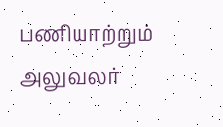பணியாற்றும் அலுவலர்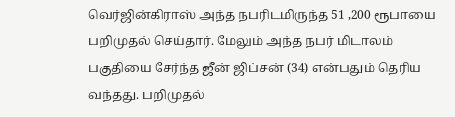வெர்ஜின்கிராஸ் அந்த நபரிடமிருந்த 51 ,200 ரூபாயை பறிமுதல் செய்தார். மேலும் அந்த நபர் மிடாலம் பகுதியை சேர்ந்த ஜீன் ஜிப்சன் (34) என்பதும் தெரிய வந்தது. பறிமுதல்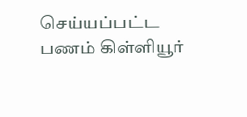செய்யப்பட்ட பணம் கிள்ளியூர்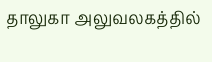தாலுகா அலுவலகத்தில்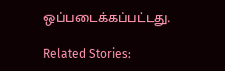ஒப்படைக்கப்பட்டது.

Related Stories: